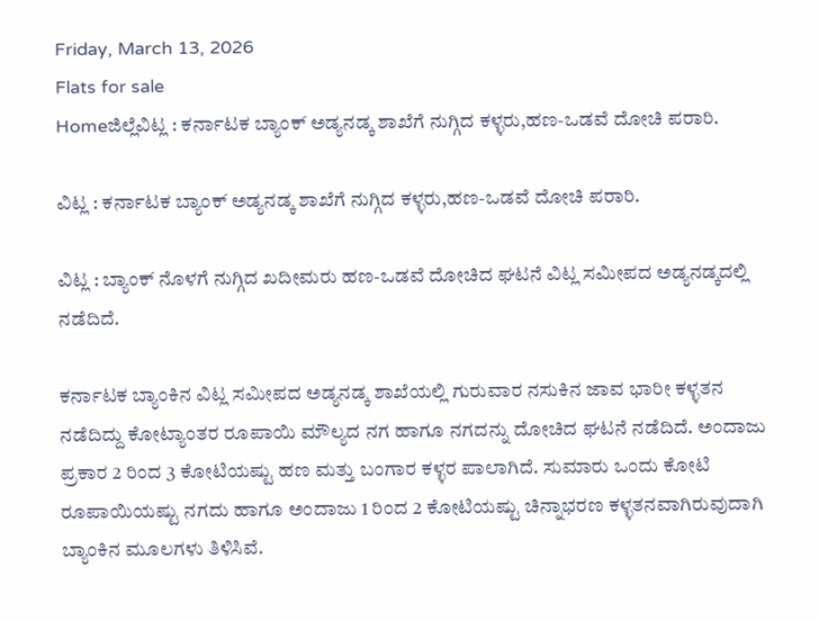Friday, March 13, 2026
Flats for sale
Homeಜಿಲ್ಲೆವಿಟ್ಲ : ಕರ್ನಾಟಕ ಬ್ಯಾಂಕ್ ಅಡ್ಯನಡ್ಕ ಶಾಖೆಗೆ ನುಗ್ಗಿದ ಕಳ್ಳರು,ಹಣ-ಒಡವೆ ದೋಚಿ ಪರಾರಿ.

ವಿಟ್ಲ : ಕರ್ನಾಟಕ ಬ್ಯಾಂಕ್ ಅಡ್ಯನಡ್ಕ ಶಾಖೆಗೆ ನುಗ್ಗಿದ ಕಳ್ಳರು,ಹಣ-ಒಡವೆ ದೋಚಿ ಪರಾರಿ.

ವಿಟ್ಲ : ಬ್ಯಾಂಕ್ ನೊಳಗೆ ನುಗ್ಗಿದ ಖದೀಮರು ಹಣ-ಒಡವೆ ದೋಚಿದ ಘಟನೆ ವಿಟ್ಲ ಸಮೀಪದ ಅಡ್ಯನಡ್ಕದಲ್ಲಿ ನಡೆದಿದೆ.

ಕರ್ನಾಟಕ ಬ್ಯಾಂಕಿನ ವಿಟ್ಲ ಸಮೀಪದ ಅಡ್ಯನಡ್ಕ ಶಾಖೆಯಲ್ಲಿ ಗುರುವಾರ ನಸುಕಿನ ಜಾವ ಭಾರೀ ಕಳ್ಳತನ ನಡೆದಿದ್ದು ಕೋಟ್ಯಾಂತರ ರೂಪಾಯಿ ಮೌಲ್ಯದ ನಗ ಹಾಗೂ ನಗದನ್ನು ದೋಚಿದ ಘಟನೆ ನಡೆದಿದೆ. ಅಂದಾಜು ಪ್ರಕಾರ 2 ರಿಂದ 3 ಕೋಟಿಯಷ್ಟು ಹಣ ಮತ್ತು ಬಂಗಾರ ಕಳ್ಳರ ಪಾಲಾಗಿದೆ. ಸುಮಾರು ಒಂದು ಕೋಟಿ ರೂಪಾಯಿಯಷ್ಟು ನಗದು ಹಾಗೂ ಅಂದಾಜು 1 ರಿಂದ 2 ಕೋಟಿಯಷ್ಟು ಚಿನ್ನಾಭರಣ ಕಳ್ಳತನವಾಗಿರುವುದಾಗಿ ಬ್ಯಾಂಕಿನ ಮೂಲಗಳು ತಿಳಿಸಿವೆ.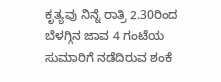ಕೃತ್ಯವು ನಿನ್ನೆ ರಾತ್ರಿ 2.30ರಿಂದ ಬೆಳಗ್ಗಿನ ಜಾವ 4 ಗಂಟೆಯ ಸುಮಾರಿಗೆ ನಡೆದಿರುವ ಶಂಕೆ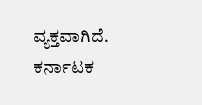ವ್ಯಕ್ತವಾಗಿದೆ. ಕರ್ನಾಟಕ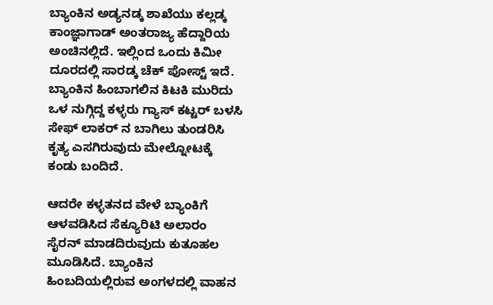ಬ್ಯಾಂಕಿನ ಅಡ್ಯನಡ್ಕ ಶಾಖೆಯು ಕಲ್ಲಡ್ಕ ಕಾಂಜ್ಞಾಗಾಡ್‌ ಅಂತರಾಜ್ಯ ಹೆದ್ದಾರಿಯ ಅಂಚಿನಲ್ಲಿದೆ. ಇಲ್ಲಿಂದ ಒಂದು ಕಿಮೀ ದೂರದಲ್ಲಿ ಸಾರಡ್ಕ ಚೆಕ್‌ ಪೋಸ್ಟ್‌ ಇದೆ. ಬ್ಯಾಂಕಿನ ಹಿಂಬಾಗಲಿನ ಕಿಟಕಿ ಮುರಿದು ಒಳ ನುಗ್ಗಿದ್ದ ಕಳ್ಳರು ಗ್ಯಾಸ್‌ ಕಟ್ಟರ್‌ ಬಳಸಿ ಸೇಫ್‌ ಲಾಕರ್‌ ನ ಬಾಗಿಲು ತುಂಡರಿಸಿ ಕೃತ್ಯ ಎಸಗಿರುವುದು ಮೇಲ್ನೋಟಕ್ಕೆ ಕಂಡು ಬಂದಿದೆ.

ಆದರೇ ಕಳ್ಳತನದ ವೇಳೆ ಬ್ಯಾಂಕಿಗೆ ಆಳವಡಿಸಿದ ಸೆಕ್ಯೂರಿಟಿ ಅಲಾರಂ ಸೈರನ್‌ ಮಾಡದಿರುವುದು ಕುತೂಹಲ ಮೂಡಿಸಿದೆ. ಬ್ಯಾಂಕಿನ ಹಿಂಬದಿಯಲ್ಲಿರುವ ಅಂಗಳದಲ್ಲಿ ವಾಹನ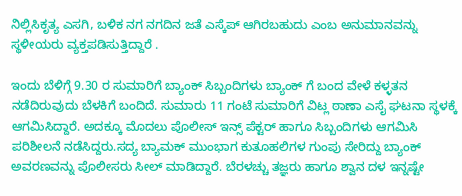ನಿಲ್ಲಿಸಿಕೃತ್ಯ ಎಸಗಿ, ಬಳಿಕ ನಗ ನಗದಿನ ಜತೆ ಎಸ್ಕೆಪ್‌ ಆಗಿರಬಹುದು ಎಂಬ ಅನುಮಾನವನ್ನು ಸ್ಥಳೀಯರು ವ್ಯಕ್ತಪಡಿಸುತ್ತಿದ್ದಾರೆ .

ಇಂದು ಬೆಳಿಗ್ಗೆ 9.30 ರ ಸುಮಾರಿಗೆ ಬ್ಯಾಂಕ್‌ ಸಿಬ್ಬಂದಿಗಳು ಬ್ಯಾಂಕ್‌ ಗೆ ಬಂದ ವೇಳೆ ಕಳ್ಳತನ ನಡೆದಿರುವುದು ಬೆಳಕಿಗೆ ಬಂದಿದೆ. ಸುಮಾರು 11 ಗಂಟೆ ಸುಮಾರಿಗೆ ವಿಟ್ಲ ಠಾಣಾ ಎಸೈ ಘಟನಾ ಸ್ಥಳಕ್ಕೆ ಆಗಮಿಸಿದ್ದಾರೆ. ಅದಕ್ಕೂ ಮೊದಲು ಪೊಲೀಸ್‌ ಇನ್ಸ್‌ ಪೆಕ್ಟರ್‌ ಹಾಗೂ ಸಿಬ್ಬಂದಿಗಳು ಆಗಮಿಸಿ ಪರಿಶೀಲನೆ ನಡೆಸಿದ್ದರು.ಸದ್ಯ ಬ್ಯಾಮಕ್‌ ಮುಂಭಾಗ ಕುತೂಹಲಿಗಳ ಗುಂಪು ಸೇರಿದ್ದು ಬ್ಯಾಂಕ್‌ ಅವರಣವನ್ನು ಪೊಲೀಸರು ಸೀಲ್‌ ಮಾಡಿದ್ದಾರೆ. ಬೆರಳಚ್ಚು ತಜ್ಞರು ಹಾಗೂ ಶ್ವಾನ ದಳ ಇನ್ನಷ್ಟೇ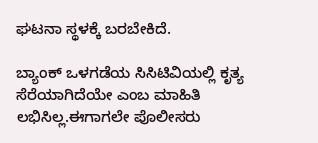ಘಟನಾ ಸ್ಥಳಕ್ಕೆ ಬರಬೇಕಿದೆ.

ಬ್ಯಾಂಕ್‌ ಒಳಗಡೆಯ ಸಿಸಿಟಿವಿಯಲ್ಲಿ ಕೃತ್ಯ ಸೆರೆಯಾಗಿದೆಯೇ ಎಂಬ ಮಾಹಿತಿ ಲಭಿಸಿಲ್ಲ.ಈಗಾಗಲೇ ಪೊಲೀಸರು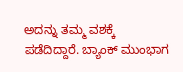ಅದನ್ನು ತಮ್ಮ ವಶಕ್ಕೆ ಪಡೆದಿದ್ದಾರೆ. ಬ್ಯಾಂಕ್‌ ಮುಂಭಾಗ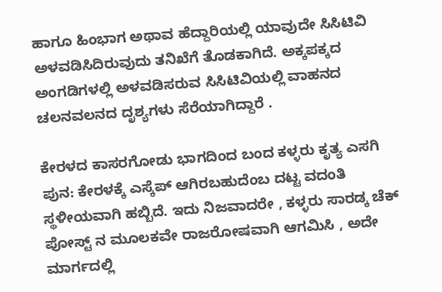ಹಾಗೂ ಹಿಂಭಾಗ ಅಥಾವ ಹೆದ್ದಾರಿಯಲ್ಲಿ ಯಾವುದೇ ಸಿಸಿಟಿವಿ ಅಳವಡಿಸಿದಿರುವುದು ತನಿಖೆಗೆ ತೊಡಕಾಗಿದೆ. ಅಕ್ಕಪಕ್ಕದ ಅಂಗಡಿಗಳಲ್ಲಿ ಅಳವಡಿಸರುವ ಸಿಸಿಟಿವಿಯಲ್ಲಿ ವಾಹನದ ಚಲನವಲನದ ದೃಶ್ಯಗಳು ಸೆರೆಯಾಗಿದ್ದಾರೆ .

ಕೇರಳದ ಕಾಸರಗೋಡು ಭಾಗದಿಂದ ಬಂದ ಕಳ್ಳರು ಕೃತ್ಯ ಎಸಗಿ ಪುನ: ಕೇರಳಕ್ಕೆ ಎಸ್ಕೆಪ್‌ ಆಗಿರಬಹುದೆಂಬ ದಟ್ಟ ವದಂತಿ ಸ್ಥಳೀಯವಾಗಿ ಹಬ್ಬಿದೆ. ಇದು ನಿಜವಾದರೇ , ಕಳ್ಳರು ಸಾರಡ್ಕ ಚೆಕ್‌ ಪೋಸ್ಟ್‌ ನ ಮೂಲಕವೇ ರಾಜರೋಷವಾಗಿ ಆಗಮಿಸಿ , ಅದೇ ಮಾರ್ಗದಲ್ಲಿ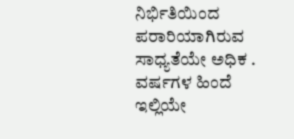ನಿರ್ಭಿತಿಯಿಂದ ಪರಾರಿಯಾಗಿರುವ ಸಾಧ್ಯತೆಯೇ ಅಧಿಕ . ವರ್ಷಗಳ ಹಿಂದೆ ಇಲ್ಲಿಯೇ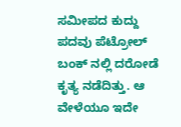ಸಮೀಪದ ಕುದ್ದು ಪದವು ಪೆಟ್ರೋಲ್‌ ಬಂಕ್‌ ನಲ್ಲಿ ದರೋಡೆ ಕೃತ್ಯ ನಡೆದಿತ್ತು. ಆ ವೇಳೆಯೂ ಇದೇ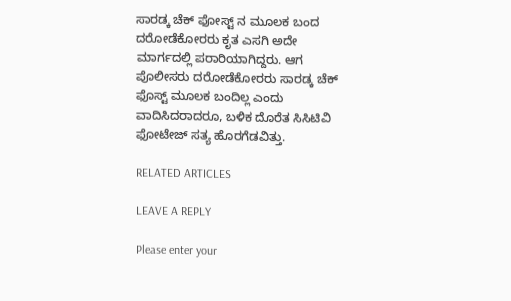ಸಾರಡ್ಕ ಚೆಕ್‌ ಫೋಸ್ಟ್‌ ನ ಮೂಲಕ ಬಂದ ದರೋಡೆಕೋರರು ಕೃತ ಎಸಗಿ ಅದೇ ಮಾರ್ಗದಲ್ಲಿ ಪರಾರಿಯಾಗಿದ್ದರು. ಆಗ ಪೊಲೀಸರು ದರೋಡೆಕೋರರು ಸಾರಡ್ಕ ಚೆಕ್‌ ಫೊಸ್ಟ್‌ ಮೂಲಕ ಬಂದಿಲ್ಲ ಎಂದು ವಾದಿಸಿದರಾದರೂ, ಬಳಿಕ ದೊರೆತ ಸಿಸಿಟಿವಿ ಫೋಟೇಜ್‌ ಸತ್ಯ ಹೊರಗೆಡವಿತ್ತು.

RELATED ARTICLES

LEAVE A REPLY

Please enter your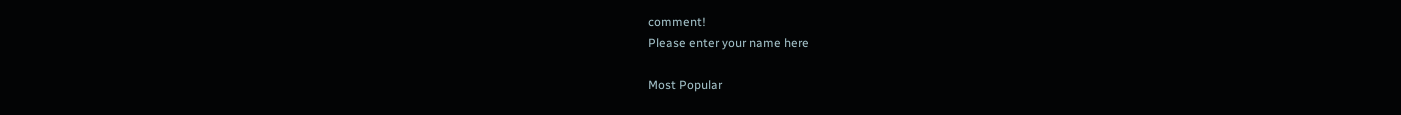comment!
Please enter your name here

Most Popular